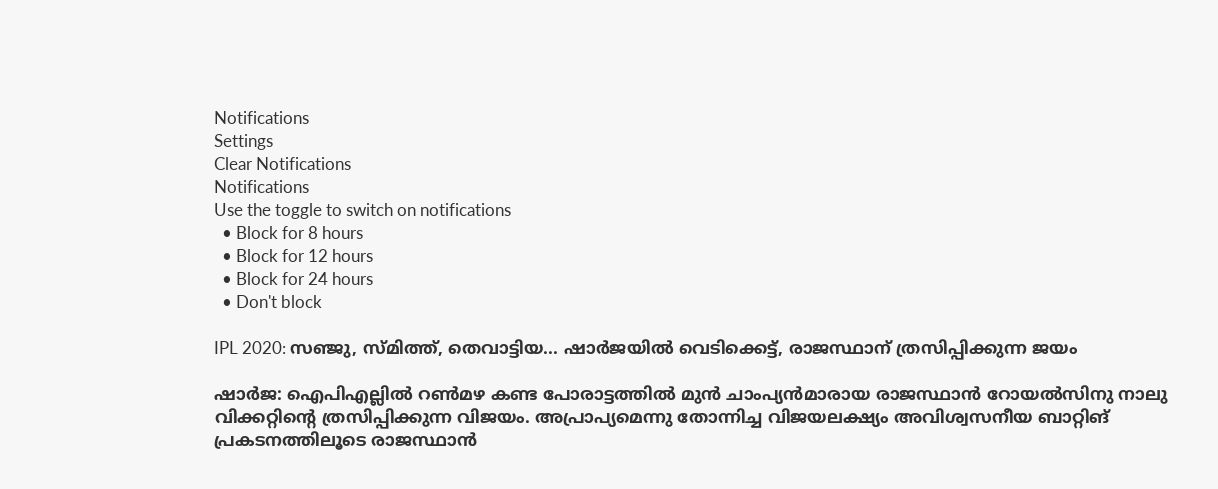Notifications
Settings
Clear Notifications
Notifications
Use the toggle to switch on notifications
  • Block for 8 hours
  • Block for 12 hours
  • Block for 24 hours
  • Don't block

IPL 2020: സഞ്ജു, സ്മിത്ത്, തെവാട്ടിയ... ഷാര്‍ജയില്‍ വെടിക്കെട്ട്, രാജസ്ഥാന് ത്രസിപ്പിക്കുന്ന ജയം

ഷാര്‍ജ: ഐപിഎല്ലില്‍ റണ്‍മഴ കണ്ട പോരാട്ടത്തില്‍ മുന്‍ ചാംപ്യന്‍മാരായ രാജസ്ഥാന്‍ റോയല്‍സിനു നാലു വിക്കറ്റിന്റെ ത്രസിപ്പിക്കുന്ന വിജയം. അപ്രാപ്യമെന്നു തോന്നിച്ച വിജയലക്ഷ്യം അവിശ്വസനീയ ബാറ്റിങ് പ്രകടനത്തിലൂടെ രാജസ്ഥാന്‍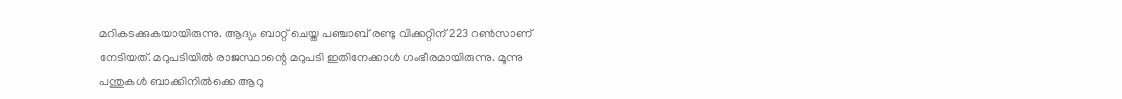മറികടക്കുകയായിരുന്നു. ആദ്യം ബാറ്റ് ചെയ്ത പഞ്ചാബ് രണ്ടു വിക്കറ്റിന് 223 റണ്‍സാണ് നേടിയത്. മറുപടിയില്‍ രാജസ്ഥാന്റെ മറുപടി ഇതിനേക്കാള്‍ ഗംഭീരമായിരുന്നു. മൂന്നു പന്തുകള്‍ ബാക്കിനില്‍ക്കെ ആറു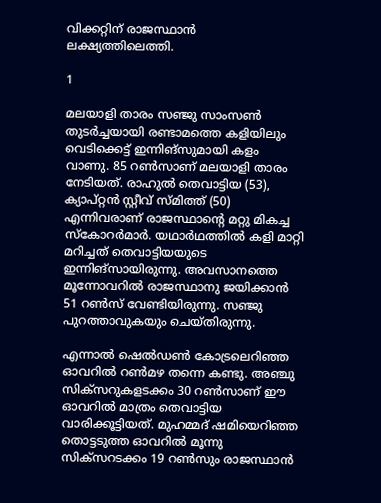വിക്കറ്റിന് രാജസ്ഥാന്‍ ലക്ഷ്യത്തിലെത്തി.

1

മലയാളി താരം സഞ്ജു സാംസണ്‍ തുടര്‍ച്ചയായി രണ്ടാമത്തെ കളിയിലും വെടിക്കെട്ട് ഇന്നിങ്‌സുമായി കളം വാണു. 85 റണ്‍സാണ് മലയാളി താരം നേടിയത്. രാഹുല്‍ തെവാട്ടിയ (53), ക്യാപ്റ്റന്‍ സ്റ്റീവ് സ്മിത്ത് (50) എന്നിവരാണ് രാജസ്ഥാന്റെ മറ്റു മികച്ച സ്‌കോറര്‍മാര്‍. യഥാര്‍ഥത്തില്‍ കളി മാറ്റി മറിച്ചത് തെവാട്ടിയയുടെ ഇന്നിങ്‌സായിരുന്നു. അവസാനത്തെ മൂന്നോവറില്‍ രാജസ്ഥാനു ജയിക്കാന്‍ 51 റണ്‍സ് വേണ്ടിയിരുന്നു. സഞ്ജു പുറത്താവുകയും ചെയ്തിരുന്നു.

എന്നാല്‍ ഷെല്‍ഡണ്‍ കോട്രലെറിഞ്ഞ ഓവറില്‍ റണ്‍മഴ തന്നെ കണ്ടു. അഞ്ചു സിക്‌സറുകളടക്കം 30 റണ്‍സാണ് ഈ ഓവറില്‍ മാത്രം തെവാട്ടിയ വാരിക്കൂട്ടിയത്. മുഹമ്മദ് ഷമിയെറിഞ്ഞ തൊട്ടടുത്ത ഓവറില്‍ മൂന്നു സിക്‌സറടക്കം 19 റണ്‍സും രാജസ്ഥാന്‍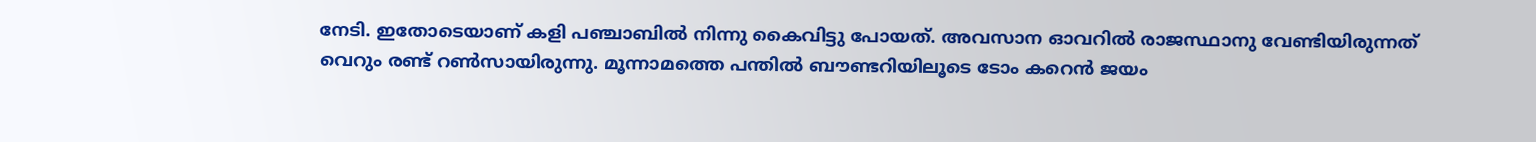നേടി. ഇതോടെയാണ് കളി പഞ്ചാബില്‍ നിന്നു കൈവിട്ടു പോയത്. അവസാന ഓവറില്‍ രാജസ്ഥാനു വേണ്ടിയിരുന്നത് വെറും രണ്ട് റണ്‍സായിരുന്നു. മൂന്നാമത്തെ പന്തില്‍ ബൗണ്ടറിയിലൂടെ ടോം കറെന്‍ ജയം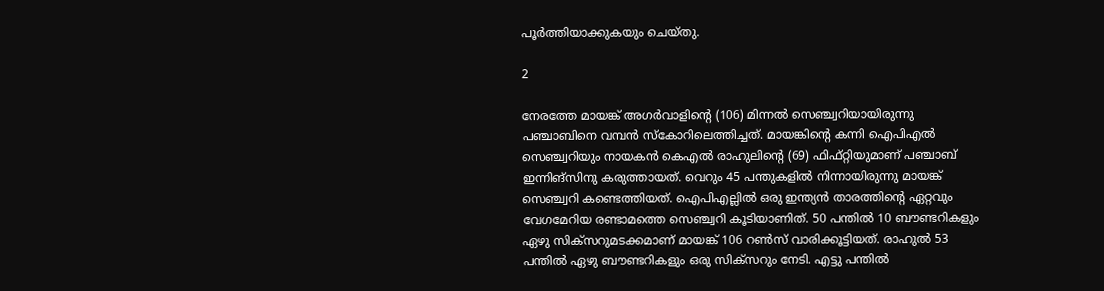പൂര്‍ത്തിയാക്കുകയും ചെയ്തു.

2

നേരത്തേ മായങ്ക് അഗര്‍വാളിന്റെ (106) മിന്നല്‍ സെഞ്ച്വറിയായിരുന്നു പഞ്ചാബിനെ വമ്പന്‍ സ്‌കോറിലെത്തിച്ചത്. മായങ്കിന്റെ കന്നി ഐപിഎല്‍ സെഞ്ച്വറിയും നായകന്‍ കെഎല്‍ രാഹുലിന്റെ (69) ഫിഫ്റ്റിയുമാണ് പഞ്ചാബ് ഇന്നിങ്‌സിനു കരുത്തായത്. വെറും 45 പന്തുകളില്‍ നിന്നായിരുന്നു മായങ്ക് സെഞ്ച്വറി കണ്ടെത്തിയത്. ഐപിഎല്ലില്‍ ഒരു ഇന്ത്യന്‍ താരത്തിന്റെ ഏറ്റവും വേഗമേറിയ രണ്ടാമത്തെ സെഞ്ച്വറി കൂടിയാണിത്. 50 പന്തില്‍ 10 ബൗണ്ടറികളും ഏഴു സിക്‌സറുമടക്കമാണ് മായങ്ക് 106 റണ്‍സ് വാരിക്കൂട്ടിയത്. രാഹുല്‍ 53 പന്തില്‍ ഏഴു ബൗണ്ടറികളും ഒരു സിക്‌സറും നേടി. എട്ടു പന്തില്‍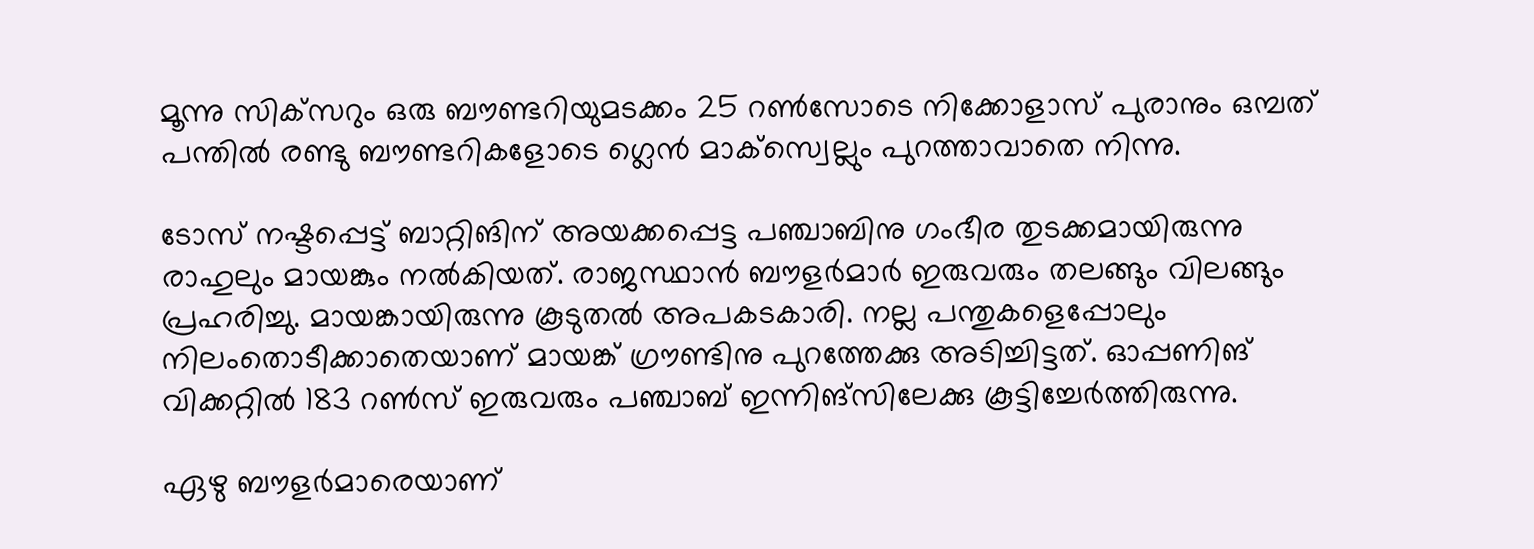മൂന്നു സിക്‌സറും ഒരു ബൗണ്ടറിയുമടക്കം 25 റണ്‍സോടെ നിക്കോളാസ് പുരാനും ഒമ്പത് പന്തില്‍ രണ്ടു ബൗണ്ടറികളോടെ ഗ്ലെന്‍ മാക്‌സ്വെല്ലും പുറത്താവാതെ നിന്നു.

ടോസ് നഷ്ടപ്പെട്ട് ബാറ്റിങിന് അയക്കപ്പെട്ട പഞ്ചാബിനു ഗംഭീര തുടക്കമായിരുന്നു രാഹുലും മായങ്കും നല്‍കിയത്. രാജസ്ഥാന്‍ ബൗളര്‍മാര്‍ ഇരുവരും തലങ്ങും വിലങ്ങും പ്രഹരിച്ചു. മായങ്കായിരുന്നു കൂടുതല്‍ അപകടകാരി. നല്ല പന്തുകളെപ്പോലും നിലംതൊടീക്കാതെയാണ് മായങ്ക് ഗ്രൗണ്ടിനു പുറത്തേക്കു അടിച്ചിട്ടത്. ഓപ്പണിങ് വിക്കറ്റില്‍ 183 റണ്‍സ് ഇരുവരും പഞ്ചാബ് ഇന്നിങ്‌സിലേക്കു കൂട്ടിച്ചേര്‍ത്തിരുന്നു.

ഏഴു ബൗളര്‍മാരെയാണ്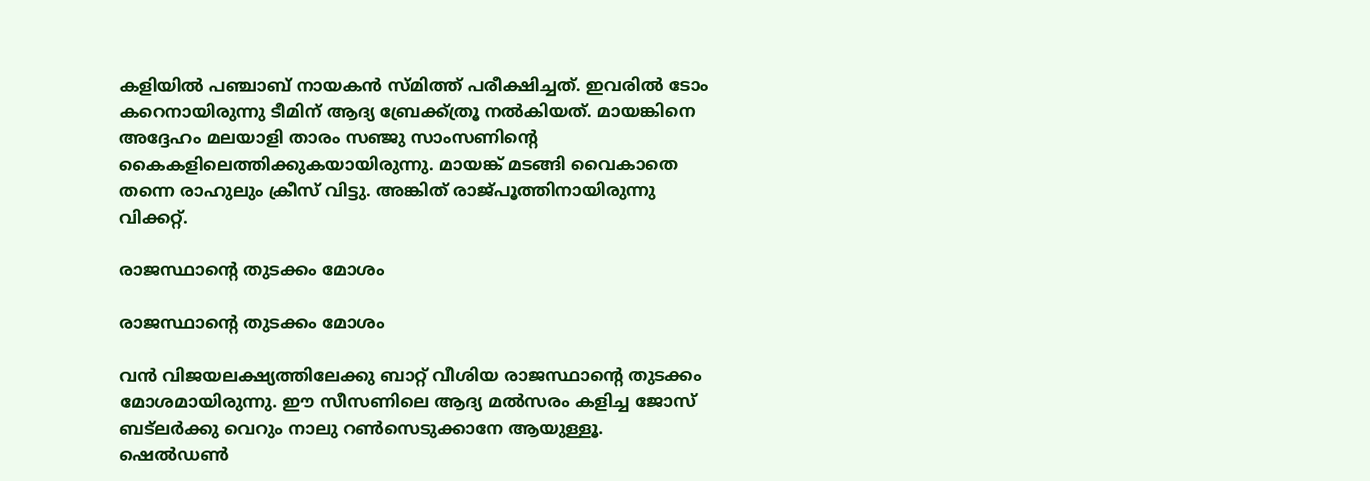കളിയില്‍ പഞ്ചാബ് നായകന്‍ സ്മിത്ത് പരീക്ഷിച്ചത്. ഇവരില്‍ ടോം കറെനായിരുന്നു ടീമിന് ആദ്യ ബ്രേക്ക്ത്രൂ നല്‍കിയത്. മായങ്കിനെ അദ്ദേഹം മലയാളി താരം സഞ്ജു സാംസണിന്റെ കൈകളിലെത്തിക്കുകയായിരുന്നു. മായങ്ക് മടങ്ങി വൈകാതെ തന്നെ രാഹുലും ക്രീസ് വിട്ടു. അങ്കിത് രാജ്പൂത്തിനായിരുന്നു വിക്കറ്റ്.

രാജസ്ഥാന്റെ തുടക്കം മോശം

രാജസ്ഥാന്റെ തുടക്കം മോശം

വന്‍ വിജയലക്ഷ്യത്തിലേക്കു ബാറ്റ് വീശിയ രാജസ്ഥാന്റെ തുടക്കം മോശമായിരുന്നു. ഈ സീസണിലെ ആദ്യ മല്‍സരം കളിച്ച ജോസ് ബട്‌ലര്‍ക്കു വെറും നാലു റണ്‍സെടുക്കാനേ ആയുള്ളൂ. ഷെല്‍ഡണ്‍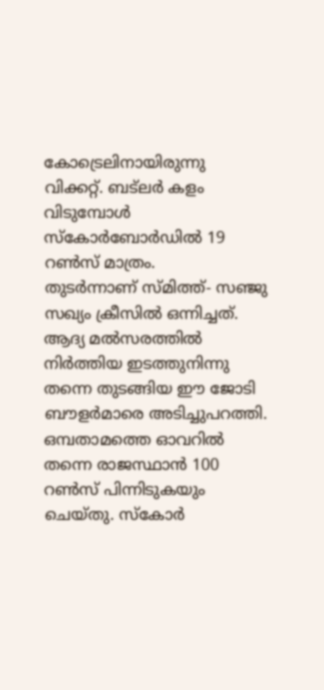കോട്രെലിനായിരുന്നു വിക്കറ്റ്. ബട്‌ലര്‍ കളം വിടുമ്പോള്‍ സ്‌കോര്‍ബോര്‍ഡില്‍ 19 റണ്‍സ് മാത്രം.
തുടര്‍ന്നാണ് സ്മിത്ത്- സഞ്ജു സഖ്യം ക്രീസില്‍ ഒന്നിച്ചത്. ആദ്യ മല്‍സരത്തില്‍ നിര്‍ത്തിയ ഇടത്തുനിന്നു തന്നെ തുടങ്ങിയ ഈ ജോടി ബൗളര്‍മാരെ അടിച്ചുപറത്തി. ഒമ്പതാമത്തെ ഓവറില്‍ തന്നെ രാജസ്ഥാന്‍ 100 റണ്‍സ് പിന്നിടുകയും ചെയ്തു. സ്‌കോര്‍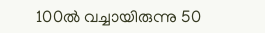100ല്‍ വച്ചായിരുന്നു 50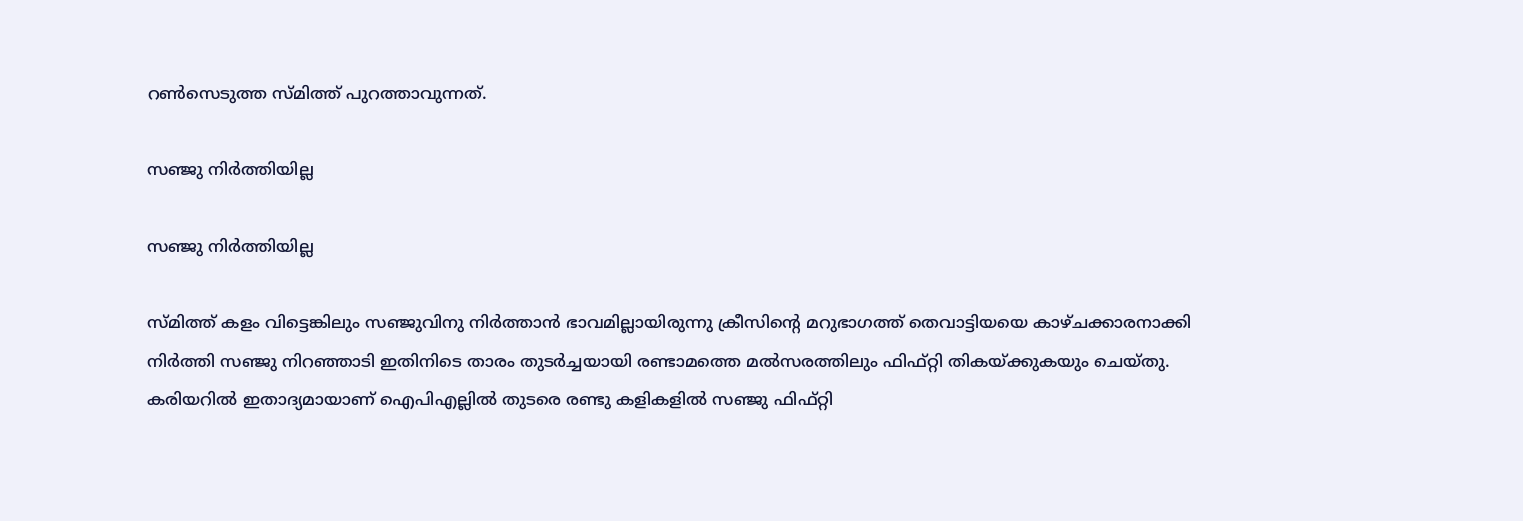റണ്‍സെടുത്ത സ്മിത്ത് പുറത്താവുന്നത്.

സഞ്ജു നിര്‍ത്തിയില്ല

സഞ്ജു നിര്‍ത്തിയില്ല

സ്മിത്ത് കളം വിട്ടെങ്കിലും സഞ്ജുവിനു നിര്‍ത്താന്‍ ഭാവമില്ലായിരുന്നു ക്രീസിന്റെ മറുഭാഗത്ത് തെവാട്ടിയയെ കാഴ്ചക്കാരനാക്കി നിര്‍ത്തി സഞ്ജു നിറഞ്ഞാടി ഇതിനിടെ താരം തുടര്‍ച്ചയായി രണ്ടാമത്തെ മല്‍സരത്തിലും ഫിഫ്റ്റി തികയ്ക്കുകയും ചെയ്തു. കരിയറില്‍ ഇതാദ്യമായാണ് ഐപിഎല്ലില്‍ തുടരെ രണ്ടു കളികളില്‍ സഞ്ജു ഫിഫ്റ്റി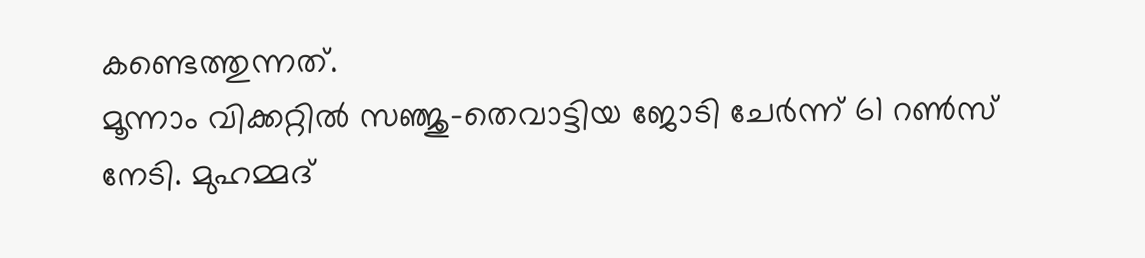കണ്ടെത്തുന്നത്.
മൂന്നാം വിക്കറ്റില്‍ സഞ്ജു-തെവാട്ടിയ ജോടി ചേര്‍ന്ന് 61 റണ്‍സ് നേടി. മുഹമ്മദ്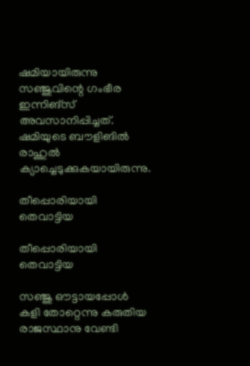ഷമിയായിരുന്നു സഞ്ജുവിന്റെ ഗംഭീര ഇന്നിങ്‌സ് അവസാനിപ്പിച്ചത്. ഷമിയുടെ ബൗളിങില്‍ രാഹുല്‍ ക്യാച്ചെടുക്കുകയായിരുന്നു.

തീപ്പൊരിയായി തെവാട്ടിയ

തീപ്പൊരിയായി തെവാട്ടിയ

സഞ്ജു ഔട്ടായപ്പോള്‍ കളി തോറ്റെന്നു കരുതിയ രാജസ്ഥാനു വേണ്ടി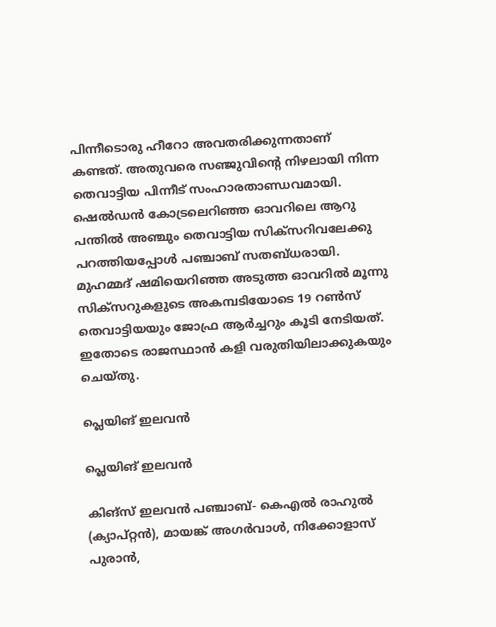പിന്നീടൊരു ഹീറോ അവതരിക്കുന്നതാണ് കണ്ടത്. അതുവരെ സഞ്ജുവിന്റെ നിഴലായി നിന്ന തെവാട്ടിയ പിന്നീട് സംഹാരതാണ്ഡവമായി. ഷെല്‍ഡന്‍ കോട്രലെറിഞ്ഞ ഓവറിലെ ആറു പന്തില്‍ അഞ്ചും തെവാട്ടിയ സിക്‌സറിവലേക്കു പറത്തിയപ്പോള്‍ പഞ്ചാബ് സതബ്ധരായി. മുഹമ്മദ് ഷമിയെറിഞ്ഞ അടുത്ത ഓവറില്‍ മൂന്നു സിക്‌സറുകളുടെ അകമ്പടിയോടെ 19 റണ്‍സ് തെവാട്ടിയയും ജോഫ്ര ആര്‍ച്ചറും കൂടി നേടിയത്. ഇതോടെ രാജസ്ഥാന്‍ കളി വരുതിയിലാക്കുകയും ചെയ്തു.

പ്ലെയിങ് ഇലവന്‍

പ്ലെയിങ് ഇലവന്‍

കിങ്‌സ് ഇലവന്‍ പഞ്ചാബ്- കെഎല്‍ രാഹുല്‍ (ക്യാപ്റ്റന്‍), മായങ്ക് അഗര്‍വാള്‍, നിക്കോളാസ് പുരാന്‍,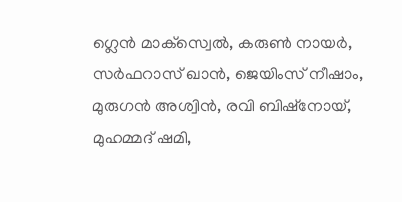ഗ്ലെന്‍ മാക്‌സ്വെല്‍, കരുണ്‍ നായര്‍, സര്‍ഫറാസ് ഖാന്‍, ജെയിംസ് നീഷാം, മുരുഗന്‍ അശ്വിന്‍, രവി ബിഷ്‌നോയ്, മുഹമ്മദ് ഷമി,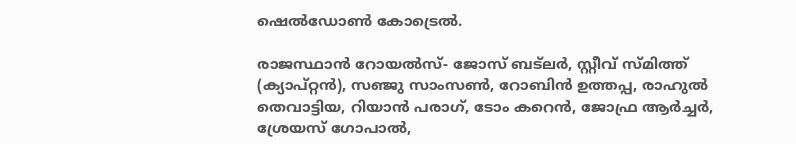ഷെല്‍ഡോണ്‍ കോട്രെല്‍.

രാജസ്ഥാന്‍ റോയല്‍സ്- ജോസ് ബട്‌ലര്‍, സ്റ്റീവ് സ്മിത്ത് (ക്യാപ്റ്റന്‍), സഞ്ജു സാംസണ്‍, റോബിന്‍ ഉത്തപ്പ, രാഹുല്‍ തെവാട്ടിയ, റിയാന്‍ പരാഗ്, ടോം കറെന്‍, ജോഫ്ര ആര്‍ച്ചര്‍, ശ്രേയസ് ഗോപാല്‍,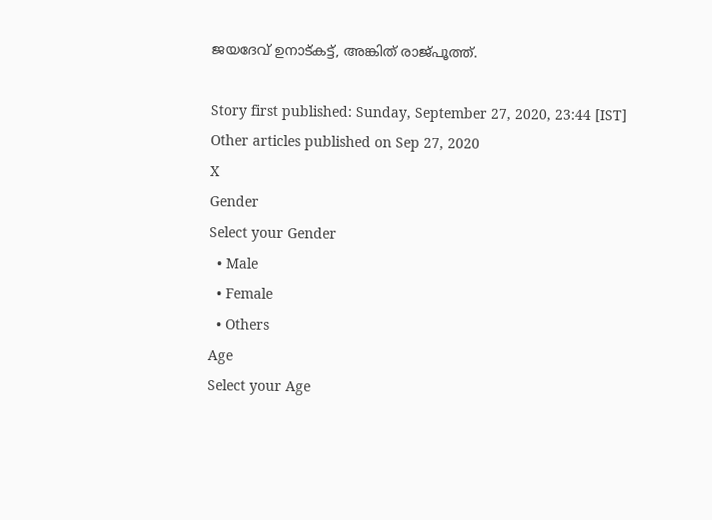ജയദേവ് ഉനാട്കട്ട്, അങ്കിത് രാജ്പൂത്ത്.

Story first published: Sunday, September 27, 2020, 23:44 [IST]
Other articles published on Sep 27, 2020
X
Gender
Select your Gender
  • Male
  • Female
  • Others
Age
Select your Age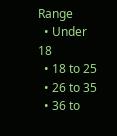Range
  • Under 18
  • 18 to 25
  • 26 to 35
  • 36 to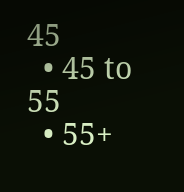45
  • 45 to 55
  • 55+